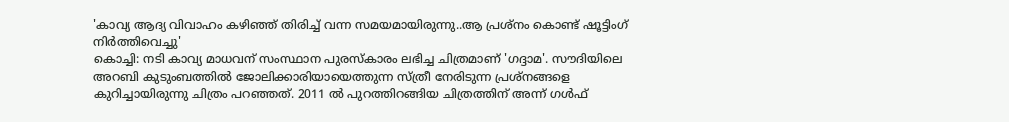'കാവ്യ ആദ്യ വിവാഹം കഴിഞ്ഞ് തിരിച്ച് വന്ന സമയമായിരുന്നു..ആ പ്രശ്നം കൊണ്ട് ഷൂട്ടിംഗ് നിർത്തിവെച്ചു'
കൊച്ചി: നടി കാവ്യ മാധവന് സംസ്ഥാന പുരസ്കാരം ലഭിച്ച ചിത്രമാണ് 'ഗദ്ദാമ'. സൗദിയിലെ അറബി കുടുംബത്തിൽ ജോലിക്കാരിയായെത്തുന്ന സ്ത്രീ നേരിടുന്ന പ്രശ്നങ്ങളെ കുറിച്ചായിരുന്നു ചിത്രം പറഞ്ഞത്. 2011 ൽ പുറത്തിറങ്ങിയ ചിത്രത്തിന് അന്ന് ഗൾഫ്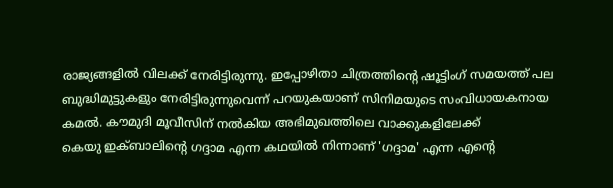രാജ്യങ്ങളിൽ വിലക്ക് നേരിട്ടിരുന്നു. ഇപ്പോഴിതാ ചിത്രത്തിന്റെ ഷൂട്ടിംഗ് സമയത്ത് പല ബുദ്ധിമുട്ടുകളും നേരിട്ടിരുന്നുവെന്ന് പറയുകയാണ് സിനിമയുടെ സംവിധായകനായ കമൽ. കൗമുദി മൂവീസിന് നൽകിയ അഭിമുഖത്തിലെ വാക്കുകളിലേക്ക്
കെയു ഇക്ബാലിന്റെ ഗദ്ദാമ എന്ന കഥയിൽ നിന്നാണ് 'ഗദ്ദാമ' എന്ന എന്റെ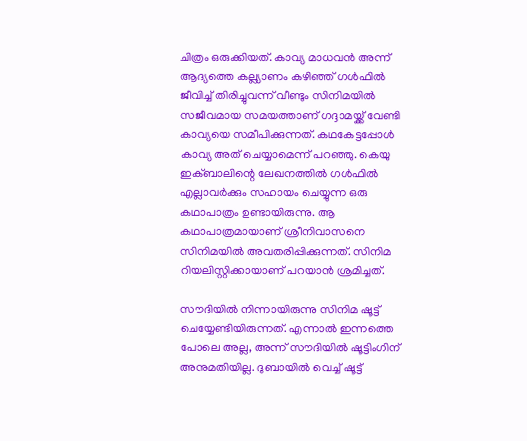ചിത്രം ഒരുക്കിയത്. കാവ്യ മാധവൻ അന്ന് ആദ്യത്തെ കല്ല്യാണം കഴിഞ്ഞ് ഗൾഫിൽ ജീവിച്ച് തിരിച്ചുവന്ന് വീണ്ടും സിനിമയിൽ സജീവമായ സമയത്താണ് ഗദ്ദാമയ്ക്ക് വേണ്ടി കാവ്യയെ സമീപിക്കുന്നത്. കഥകേട്ടപ്പോൾ കാവ്യ അത് ചെയ്യാമെന്ന് പറഞ്ഞു. കെയു ഇക്ബാലിന്റെ ലേഖനത്തിൽ ഗൾഫിൽ എല്ലാവർക്കും സഹായം ചെയ്യുന്ന ഒരു കഥാപാത്രം ഉണ്ടായിരുന്നു. ആ കഥാപാത്രമായാണ് ശ്രീനിവാസനെ സിനിമയിൽ അവതരിപ്പിക്കുന്നത്. സിനിമ റിയലിസ്റ്റിക്കായാണ് പറയാൻ ശ്രമിച്ചത്.

സൗദിയിൽ നിന്നായിരുന്നു സിനിമ ഷൂട്ട് ചെയ്യേണ്ടിയിരുന്നത്. എന്നാൽ ഇന്നത്തെ പോലെ അല്ല, അന്ന് സൗദിയിൽ ഷൂട്ടിംഗിന് അനുമതിയില്ല. ദുബായിൽ വെച്ച് ഷൂട്ട്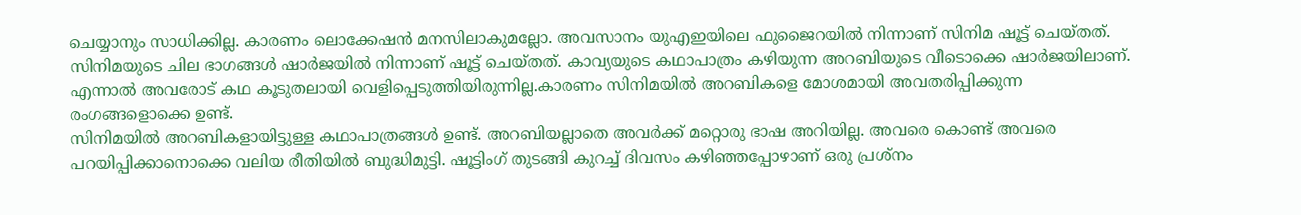ചെയ്യാനും സാധിക്കില്ല. കാരണം ലൊക്കേഷൻ മനസിലാകുമല്ലോ. അവസാനം യുഎഇയിലെ ഫുജൈറയിൽ നിന്നാണ് സിനിമ ഷൂട്ട് ചെയ്തത്. സിനിമയുടെ ചില ഭാഗങ്ങൾ ഷാർജയിൽ നിന്നാണ് ഷൂട്ട് ചെയ്തത്. കാവ്യയുടെ കഥാപാത്രം കഴിയുന്ന അറബിയുടെ വീടൊക്കെ ഷാർജയിലാണ്. എന്നാൽ അവരോട് കഥ കൂടുതലായി വെളിപ്പെടുത്തിയിരുന്നില്ല.കാരണം സിനിമയിൽ അറബികളെ മോശമായി അവതരിപ്പിക്കുന്ന രംഗങ്ങളൊക്കെ ഉണ്ട്.
സിനിമയിൽ അറബികളായിട്ടുള്ള കഥാപാത്രങ്ങൾ ഉണ്ട്. അറബിയല്ലാതെ അവർക്ക് മറ്റൊരു ഭാഷ അറിയില്ല. അവരെ കൊണ്ട് അവരെ പറയിപ്പിക്കാനൊക്കെ വലിയ രീതിയിൽ ബുദ്ധിമുട്ടി. ഷൂട്ടിംഗ് തുടങ്ങി കുറച്ച് ദിവസം കഴിഞ്ഞപ്പോഴാണ് ഒരു പ്രശ്നം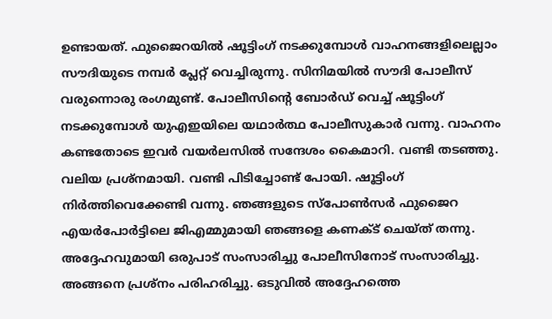ഉണ്ടായത്. ഫുജൈറയിൽ ഷൂട്ടിംഗ് നടക്കുമ്പോൾ വാഹനങ്ങളിലെല്ലാം സൗദിയുടെ നമ്പർ പ്ലേറ്റ് വെച്ചിരുന്നു. സിനിമയിൽ സൗദി പോലീസ് വരുന്നൊരു രംഗമുണ്ട്. പോലീസിന്റെ ബോർഡ് വെച്ച് ഷൂട്ടിംഗ് നടക്കുമ്പോൾ യുഎഇയിലെ യഥാർത്ഥ പോലീസുകാർ വന്നു. വാഹനം കണ്ടതോടെ ഇവർ വയർലസിൽ സന്ദേശം കൈമാറി. വണ്ടി തടഞ്ഞു. വലിയ പ്രശ്നമായി. വണ്ടി പിടിച്ചോണ്ട് പോയി. ഷൂട്ടിംഗ് നിർത്തിവെക്കേണ്ടി വന്നു. ഞങ്ങളുടെ സ്പോൺസർ ഫുജൈറ എയർപോർട്ടിലെ ജിഎമ്മുമായി ഞങ്ങളെ കണക്ട് ചെയ്ത് തന്നു. അദ്ദേഹവുമായി ഒരുപാട് സംസാരിച്ചു പോലീസിനോട് സംസാരിച്ചു. അങ്ങനെ പ്രശ്നം പരിഹരിച്ചു. ഒടുവിൽ അദ്ദേഹത്തെ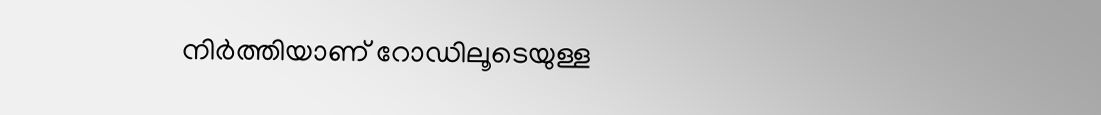നിർത്തിയാണ് റോഡിലൂടെയുള്ള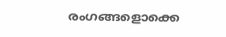രംഗങ്ങളൊക്കെ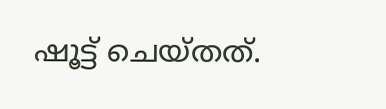ഷൂട്ട് ചെയ്തത്.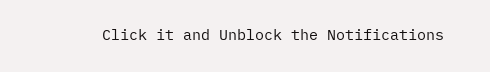Click it and Unblock the Notifications